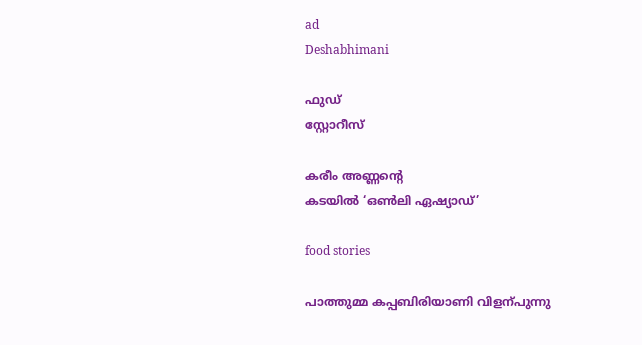ad
Deshabhimani

ഫുഡ്‌
സ്റ്റോറീസ്‌

കരീം അണ്ണന്റെ
കടയിൽ ‘ഒൺലി ഏഷ്യാഡ്‌’

food stories

പാത്തുമ്മ കപ്പബിരിയാണി വിളന്പുന്നു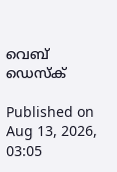വെബ് ഡെസ്ക്

Published on Aug 13, 2026, 03:05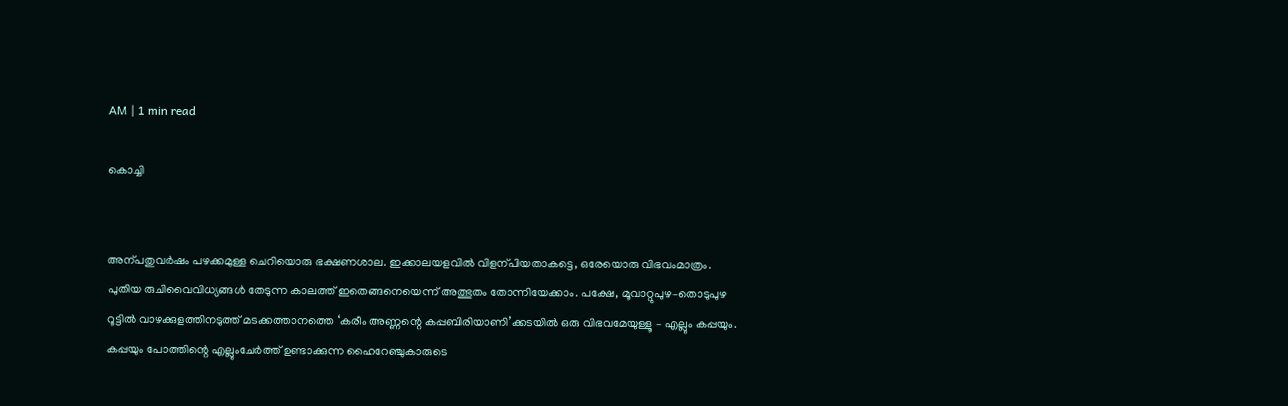AM | 1 min read

കൊച്ചി


അന്പതുവർഷം പഴക്കമുള്ള ചെറിയൊരു ഭക്ഷണശാല. ഇക്കാലയളവിൽ വിളന്പിയതാകട്ടെ, ഒരേയൊരു വിഭവംമാത്രം. പുതിയ രുചിവൈവിധ്യങ്ങൾ തേടുന്ന കാലത്ത്‌ ഇതെങ്ങനെയെന്ന്‌ അത്ഭുതം തോന്നിയേക്കാം. പക്ഷേ, മൂവാറ്റുപുഴ–തൊടുപുഴ റൂട്ടിൽ വാഴക്കുളത്തിനടുത്ത്‌ മടക്കത്താനത്തെ ‘കരീം അണ്ണന്റെ കപ്പബിരിയാണി’ക്കടയിൽ ഒരു വിഭവമേയുള്ളൂ – എല്ലും കപ്പയും. കപ്പയും പോത്തിന്റെ എല്ലുംചേർത്ത്‌ ഉണ്ടാക്കുന്ന ഹൈറേഞ്ചുകാരുടെ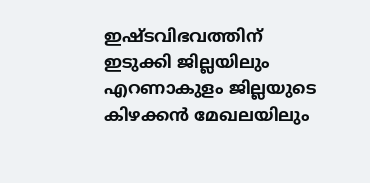ഇഷ്ടവിഭവത്തിന്‌ ഇടുക്കി ജില്ലയിലും എറണാകുളം ജില്ലയുടെ കിഴക്കൻ മേഖലയിലും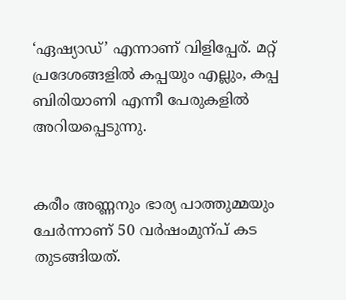‘ഏഷ്യാഡ്‌’ എന്നാണ്‌ വിളിപ്പേര്‌. മറ്റ്‌ പ്രദേശങ്ങളിൽ കപ്പയും എല്ലും, കപ്പ ബിരിയാണി എന്നീ പേരുകളിൽ അറിയപ്പെടുന്നു.


കരീം അണ്ണനും ഭാര്യ പാത്തുമ്മയും ചേർന്നാണ്‌ 50 വർഷംമുന്പ്‌ കട തുടങ്ങിയത്‌.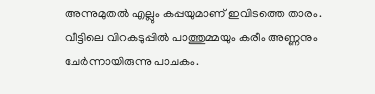അന്നുമുതൽ എല്ലും കപ്പയുമാണ്‌ ഇവിടത്തെ താരം. വീട്ടിലെ വിറകടുപ്പിൽ പാത്തുമ്മയും കരീം അണ്ണനും ചേർന്നായിരുന്നു പാചകം.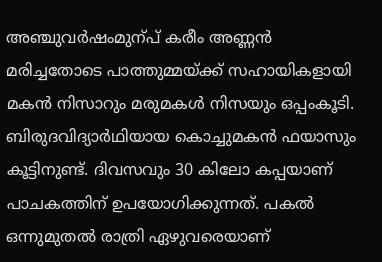അഞ്ചുവർഷംമുന്പ്‌ കരീം അണ്ണൻ മരിച്ചതോടെ പാത്തുമ്മയ്ക്ക്‌ സഹായികളായി മകൻ നിസാറും മരുമകൾ നിസയും ഒപ്പംകൂടി. ബിരുദവിദ്യാർഥിയായ കൊച്ചുമകൻ ഫയാസും കൂട്ടിനുണ്ട്‌. ദിവസവും 30 കിലോ കപ്പയാണ്‌ പാചകത്തിന്‌ ഉപയോഗിക്കുന്നത്‌. പകൽ ഒന്നുമുതൽ രാത്രി ഏഴുവരെയാണ്‌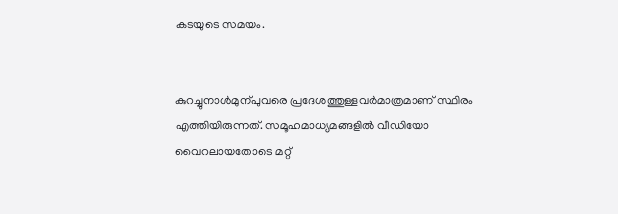കടയുടെ സമയം.


കുറച്ചുനാൾമുന്പുവരെ പ്രദേശത്തുള്ളവർമാത്രമാണ്‌ സ്ഥിരം എത്തിയിരുന്നത്‌. സമൂഹമാധ്യമങ്ങളിൽ വീഡിയോ വൈറലായതോടെ മറ്റ്‌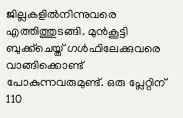ജില്ലകളിൽനിന്നുവരെ എത്തിത്തുടങ്ങി. മുൻകൂട്ടി ബുക്ക്‌ചെയ്ത്‌ ഗൾഫിലേക്കുവരെ വാങ്ങിക്കൊണ്ട്‌ പോകുന്നവരുമുണ്ട്‌. ഒരു പ്ലേറ്റിന്‌ 110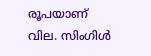രൂപയാണ്‌ വില. സിംഗിൾ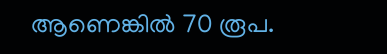ആണെങ്കിൽ 70 രൂപ.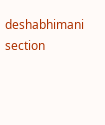deshabhimani section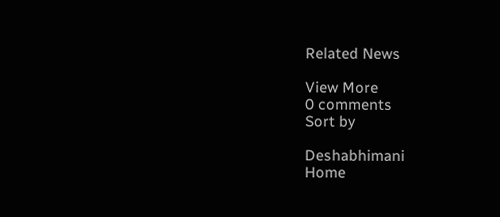Related News

View More
0 comments
Sort by

Deshabhimani
Home